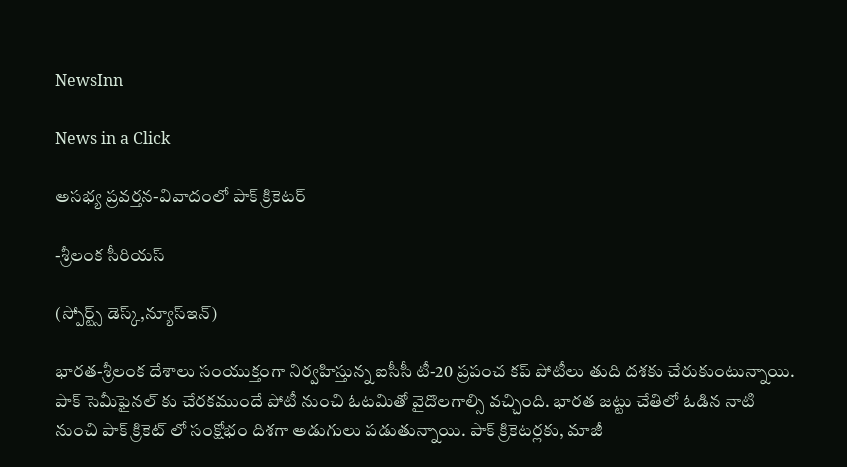NewsInn

News in a Click

అస‌భ్య‌ ప్ర‌వ‌ర్త‌న‌-వివాదంలో పాక్ క్రికెటర్

-శ్రీలంక సీరియ‌స్

(స్పోర్ట్స్ డెస్క్,న్యూస్ఇన్‌)

భార‌త-శ్రీలంక దేశాలు సంయుక్తంగా నిర్వ‌హిస్తున్న ఐసీసీ టీ-20 ప్ర‌పంచ క‌ప్ పోటీలు తుది ద‌శ‌కు చేరుకుంటున్నాయి. పాక్ సెమీఫైన‌ల్ కు చేర‌కముందే పోటీ నుంచి ఓట‌మితో వైదొల‌గాల్సి వ‌చ్చింది. భార‌త జ‌ట్టు చేతిలో ఓడిన నాటి నుంచి పాక్ క్రికెట్ లో సంక్షోభం దిశ‌గా అడుగులు ప‌డుతున్నాయి. పాక్ క్రికెట‌ర్ల‌కు, మాజీ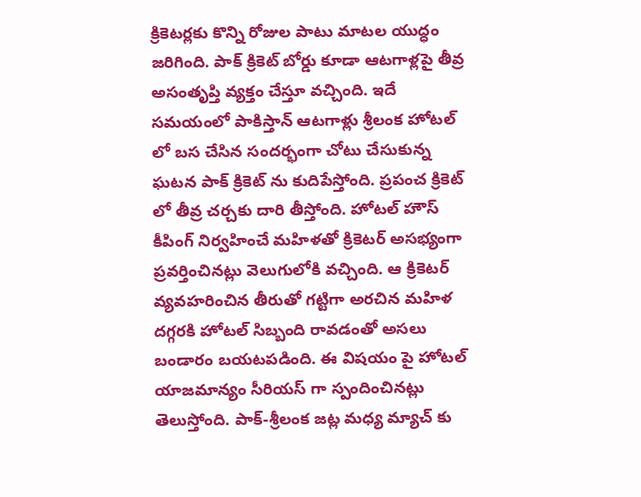క్రికెట‌ర్ల‌కు కొన్ని రోజుల పాటు మాట‌ల యుద్ధం జ‌రిగింది. పాక్ క్రికెట్ బోర్డు కూడా ఆట‌గాళ్ల‌పై తీవ్ర అసంతృప్తి వ్య‌క్తం చేస్తూ వ‌చ్చింది. ఇదే స‌మ‌యంలో పాకిస్తాన్ ఆట‌గాళ్లు శ్రీలంక హోట‌ల్ లో బ‌స చేసిన సంద‌ర్భంగా చోటు చేసుకున్న ఘ‌ట‌న పాక్ క్రికెట్ ను కుదిపేస్తోంది. ప్ర‌పంచ క్రికెట్ లో తీవ్ర చ‌ర్చ‌కు దారి తీస్తోంది. హోట‌ల్ హౌస్ కీపింగ్ నిర్వ‌హించే మ‌హిళ‌తో క్రికెటర్ అస‌భ్యంగా ప్ర‌వ‌ర్తించిన‌ట్లు వెలుగులోకి వ‌చ్చింది. ఆ క్రికెటర్ వ్య‌వ‌హ‌రించిన తీరుతో గ‌ట్టిగా అర‌చిన మ‌హిళ ద‌గ్గ‌రకి హోట‌ల్ సిబ్బంది రావ‌డంతో అస‌లు బండారం బ‌య‌ట‌ప‌డింది. ఈ విష‌యం పై హోట‌ల్ యాజ‌మాన్యం సీరియ‌స్ గా స్పందించిన‌ట్లు తెలుస్తోంది. పాక్-శ్రీలంక జ‌ట్ల మ‌ధ్య మ్యాచ్ కు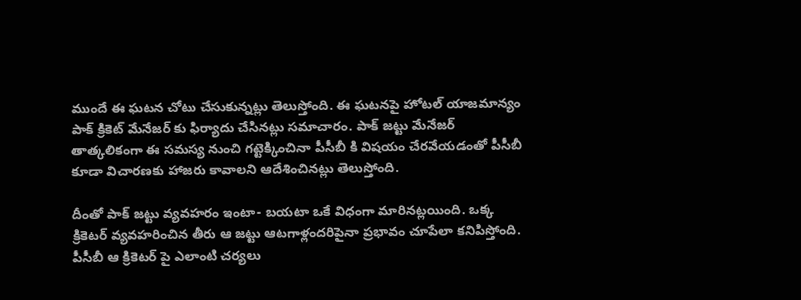ముందే ఈ ఘ‌ట‌న చోటు చేసుకున్న‌ట్లు తెలుస్తోంది. ఈ ఘ‌ట‌న‌పై హోట‌ల్ యాజ‌మాన్యం పాక్ క్రికెట్ మేనేజ‌ర్ కు ఫిర్యాదు చేసిన‌ట్లు స‌మాచారం. పాక్ జ‌ట్టు మేనేజ‌ర్ తాత్క‌లికంగా ఈ స‌మ‌స్య నుంచి గ‌ట్టెక్కించినా పీసీబీ కి విష‌యం చేర‌వేయ‌డంతో పీసీబీ కూడా విచార‌ణ‌కు హాజ‌రు కావాల‌ని ఆదేశించిన‌ట్లు తెలుస్తోంది.

దీంతో పాక్ జ‌ట్టు వ్య‌వ‌హ‌రం ఇంటా- బ‌య‌టా ఒకే విధంగా మారిన‌ట్ల‌యింది. ఒక్క క్రికెట‌ర్ వ్య‌వ‌హ‌రించిన తీరు ఆ జ‌ట్టు ఆట‌గాళ్లంద‌రిపైనా ప్ర‌భావం చూపేలా క‌నిపిస్తోంది. పీసీబీ ఆ క్రికెట‌ర్ పై ఎలాంటి చ‌ర్య‌లు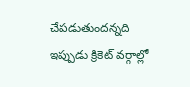చేప‌డుతుంద‌న్న‌ది ఇప్పుడు క్రికెట్ వ‌ర్గాల్లో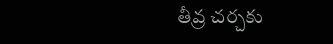తీవ్ర చ‌ర్చ‌కు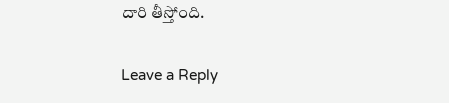దారి తీస్తోంది.

Leave a Reply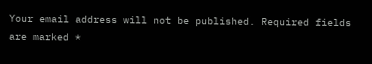Your email address will not be published. Required fields are marked *